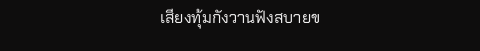เสียงทุ้มกังวานฟังสบายข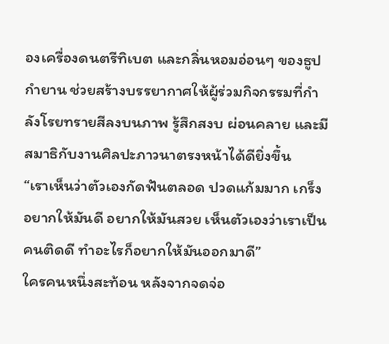องเครื่องดนตรีทิเบต และกลิ่นหอมอ่อนๆ ของธูปกำยาน ช่วยสร้างบรรยากาศให้ผู้ร่วมกิจกรรมที่กำลังโรยทรายสีลงบนภาพ รู้สึกสงบ ผ่อนคลาย และมีสมาธิกับงานศิลปะภาวนาตรงหน้าได้ดียิ่งขึ้น
“เราเห็นว่าตัวเองกัดฟันตลอด ปวดแก้มมาก เกร็ง อยากให้มันดี อยากให้มันสวย เห็นตัวเองว่าเราเป็นคนติดดี ทำอะไรก็อยากให้มันออกมาดี”
ใครคนหนึ่งสะท้อน หลังจากจดจ่อ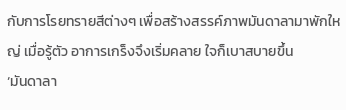กับการโรยทรายสีต่างๆ เพื่อสร้างสรรค์ภาพมันดาลามาพักใหญ่ เมื่อรู้ตัว อาการเกร็งจึงเริ่มคลาย ใจก็เบาสบายขึ้น
‘มันดาลา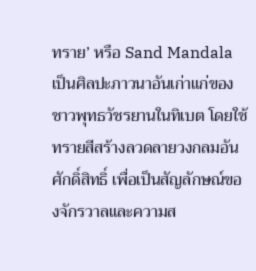ทราย’ หรือ Sand Mandala เป็นศิลปะภาวนาอันเก่าแก่ของชาวพุทธวัชรยานในทิเบต โดยใช้ทรายสีสร้างลวดลายวงกลมอันศักดิ์สิทธิ์ เพื่อเป็นสัญลักษณ์ของจักรวาลและความส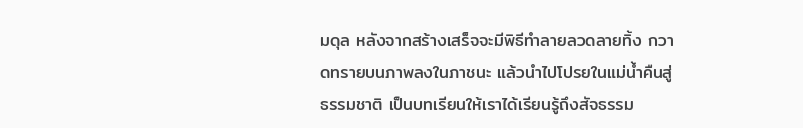มดุล หลังจากสร้างเสร็จจะมีพิธีทำลายลวดลายทิ้ง กวาดทรายบนภาพลงในภาชนะ แล้วนำไปโปรยในแม่น้ำคืนสู่ธรรมชาติ เป็นบทเรียนให้เราได้เรียนรู้ถึงสัจธรรม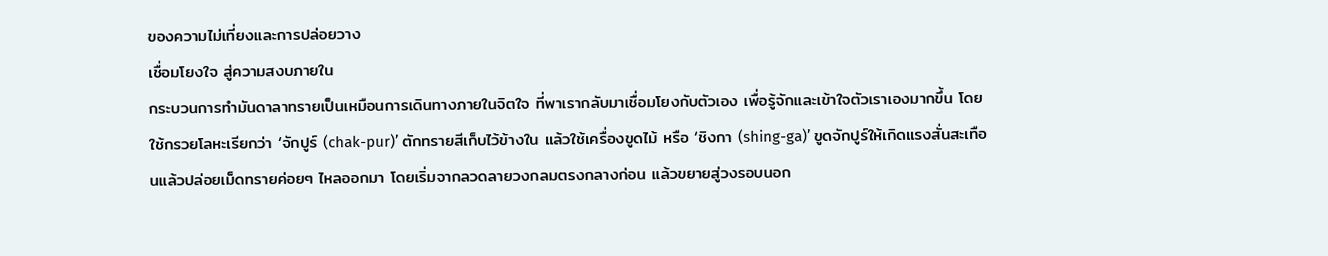ของความไม่เที่ยงและการปล่อยวาง
เชื่อมโยงใจ สู่ความสงบภายใน
กระบวนการทำมันดาลาทรายเป็นเหมือนการเดินทางภายในจิตใจ ที่พาเรากลับมาเชื่อมโยงกับตัวเอง เพื่อรู้จักและเข้าใจตัวเราเองมากขึ้น โดยใช้กรวยโลหะเรียกว่า ‘จักปูร์ (chak-pur)’ ตักทรายสีเก็บไว้ข้างใน แล้วใช้เครื่องขูดไม้ หรือ ‘ชิงกา (shing-ga)’ ขูดจักปูร์ให้เกิดแรงสั่นสะเทือนแล้วปล่อยเม็ดทรายค่อยๆ ไหลออกมา โดยเริ่มจากลวดลายวงกลมตรงกลางก่อน แล้วขยายสู่วงรอบนอก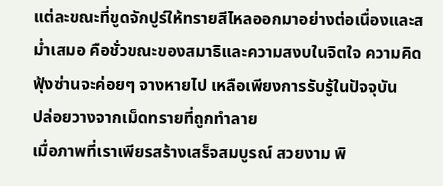แต่ละขณะที่ขูดจักปูร์ให้ทรายสีไหลออกมาอย่างต่อเนื่องและสม่ำเสมอ คือชั่วขณะของสมาธิและความสงบในจิตใจ ความคิดฟุ้งซ่านจะค่อยๆ จางหายไป เหลือเพียงการรับรู้ในปัจจุบัน
ปล่อยวางจากเม็ดทรายที่ถูกทำลาย
เมื่อภาพที่เราเพียรสร้างเสร็จสมบูรณ์ สวยงาม พิ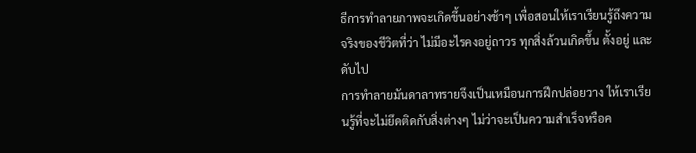ธีการทำลายภาพจะเกิดขึ้นอย่างช้าๆ เพื่อสอนให้เราเรียนรู้ถึงความจริงของชีวิตที่ว่า ไม่มีอะไรคงอยู่ถาวร ทุกสิ่งล้วนเกิดขึ้น ตั้งอยู่ และดับไป
การทำลายมันดาลาทรายจึงเป็นเหมือนการฝึกปล่อยวาง ให้เราเรียนรู้ที่จะไม่ยึดติดกับสิ่งต่างๆ ไม่ว่าจะเป็นความสำเร็จหรือค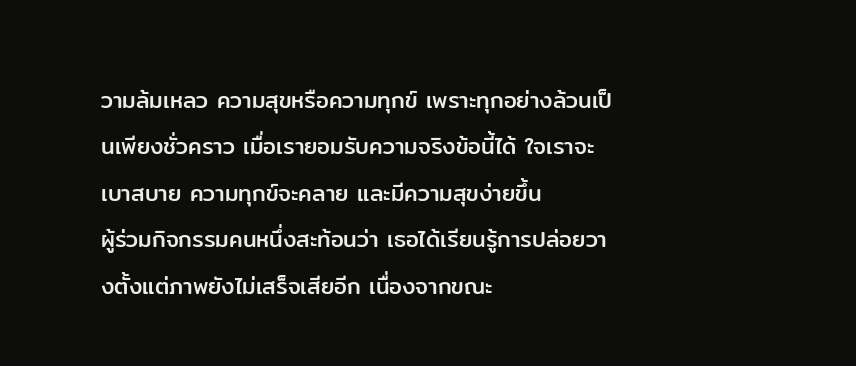วามล้มเหลว ความสุขหรือความทุกข์ เพราะทุกอย่างล้วนเป็นเพียงชั่วคราว เมื่อเรายอมรับความจริงข้อนี้ได้ ใจเราจะเบาสบาย ความทุกข์จะคลาย และมีความสุขง่ายขึ้น
ผู้ร่วมกิจกรรมคนหนึ่งสะท้อนว่า เธอได้เรียนรู้การปล่อยวางตั้งแต่ภาพยังไม่เสร็จเสียอีก เนื่องจากขณะ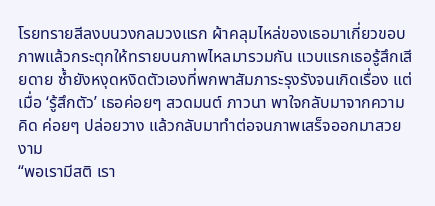โรยทรายสีลงบนวงกลมวงแรก ผ้าคลุมไหล่ของเธอมาเกี่ยวขอบภาพแล้วกระตุกให้ทรายบนภาพไหลมารวมกัน แวบแรกเธอรู้สึกเสียดาย ซ้ำยังหงุดหงิดตัวเองที่พกพาสัมภาระรุงรังจนเกิดเรื่อง แต่เมื่อ ‘รู้สึกตัว’ เธอค่อยๆ สวดมนต์ ภาวนา พาใจกลับมาจากความคิด ค่อยๆ ปล่อยวาง แล้วกลับมาทำต่อจนภาพเสร็จออกมาสวยงาม
“พอเรามีสติ เรา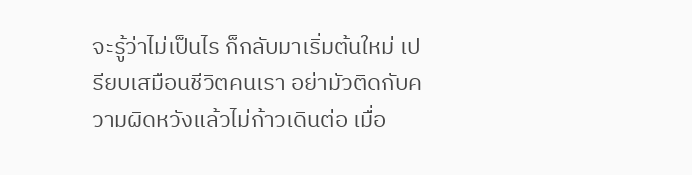จะรู้ว่าไม่เป็นไร ก็กลับมาเริ่มต้นใหม่ เปรียบเสมือนชีวิตคนเรา อย่ามัวติดกับความผิดหวังแล้วไม่ก้าวเดินต่อ เมื่อ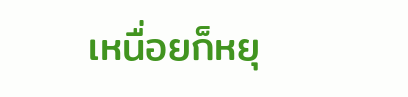เหนื่อยก็หยุ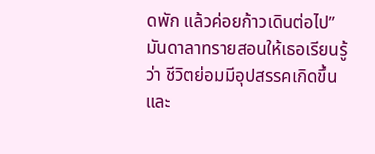ดพัก แล้วค่อยก้าวเดินต่อไป”
มันดาลาทรายสอนให้เธอเรียนรู้ว่า ชีวิตย่อมมีอุปสรรคเกิดขึ้น และ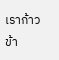เราก้าวข้า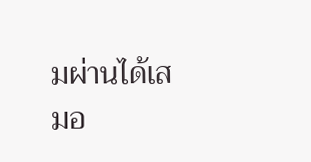มผ่านได้เสมอ